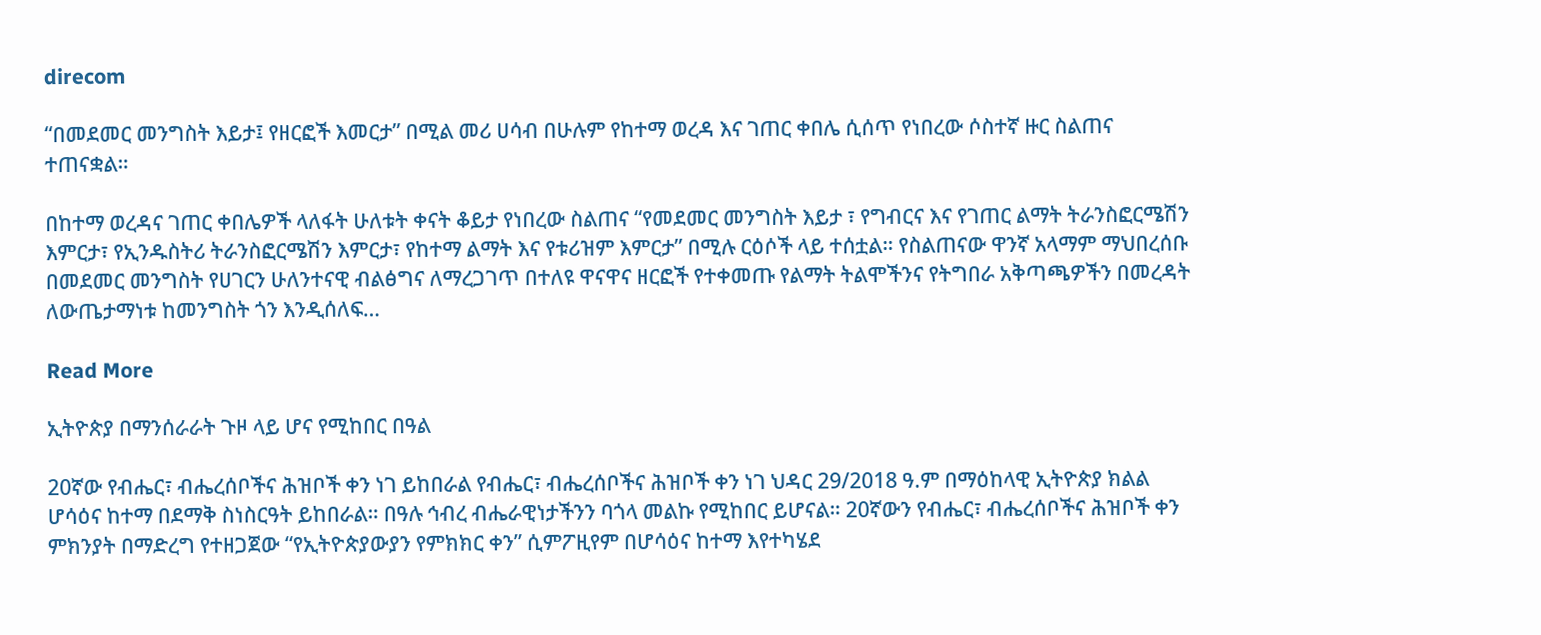direcom

“በመደመር መንግስት እይታ፤ የዘርፎች እመርታ” በሚል መሪ ሀሳብ በሁሉም የከተማ ወረዳ እና ገጠር ቀበሌ ሲሰጥ የነበረው ሶስተኛ ዙር ስልጠና ተጠናቋል።

በከተማ ወረዳና ገጠር ቀበሌዎች ላለፋት ሁለቱት ቀናት ቆይታ የነበረው ስልጠና “የመደመር መንግስት እይታ ፣ የግብርና እና የገጠር ልማት ትራንስፎርሜሽን እምርታ፣ የኢንዱስትሪ ትራንስፎርሜሽን እምርታ፣ የከተማ ልማት እና የቱሪዝም እምርታ” በሚሉ ርዕሶች ላይ ተሰቷል። የስልጠናው ዋንኛ አላማም ማህበረሰቡ በመደመር መንግስት የሀገርን ሁለንተናዊ ብልፅግና ለማረጋገጥ በተለዩ ዋናዋና ዘርፎች የተቀመጡ የልማት ትልሞችንና የትግበራ አቅጣጫዎችን በመረዳት ለውጤታማነቱ ከመንግስት ጎን እንዲሰለፍ…

Read More

ኢትዮጵያ በማንሰራራት ጉዞ ላይ ሆና የሚከበር በዓል

20ኛው የብሔር፣ ብሔረሰቦችና ሕዝቦች ቀን ነገ ይከበራል የብሔር፣ ብሔረሰቦችና ሕዝቦች ቀን ነገ ህዳር 29/2018 ዓ.ም በማዕከላዊ ኢትዮጵያ ክልል ሆሳዕና ከተማ በደማቅ ስነስርዓት ይከበራል። በዓሉ ኅብረ ብሔራዊነታችንን ባጎላ መልኩ የሚከበር ይሆናል። 20ኛውን የብሔር፣ ብሔረሰቦችና ሕዝቦች ቀን ምክንያት በማድረግ የተዘጋጀው “የኢትዮጵያውያን የምክክር ቀን” ሲምፖዚየም በሆሳዕና ከተማ እየተካሄደ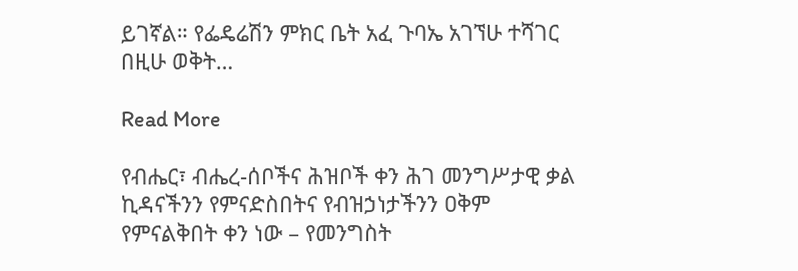ይገኛል። የፌዴሬሽን ምክር ቤት አፈ ጉባኤ አገኘሁ ተሻገር በዚሁ ወቅት…

Read More

የብሔር፣ ብሔረ-ሰቦችና ሕዝቦች ቀን ሕገ መንግሥታዊ ቃል ኪዳናችንን የምናድስበትና የብዝኃነታችንን ዐቅም የምናልቅበት ቀን ነው – የመንግስት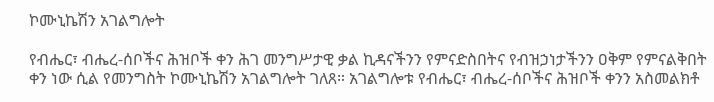ኮሙኒኬሽን አገልግሎት

የብሔር፣ ብሔረ-ሰቦችና ሕዝቦች ቀን ሕገ መንግሥታዊ ቃል ኪዳናችንን የምናድስበትና የብዝኃነታችንን ዐቅም የምናልቅበት ቀን ነው ሲል የመንግስት ኮሙኒኬሽን አገልግሎት ገለጸ። አገልግሎቱ የብሔር፣ ብሔረ-ሰቦችና ሕዝቦች ቀንን አስመልክቶ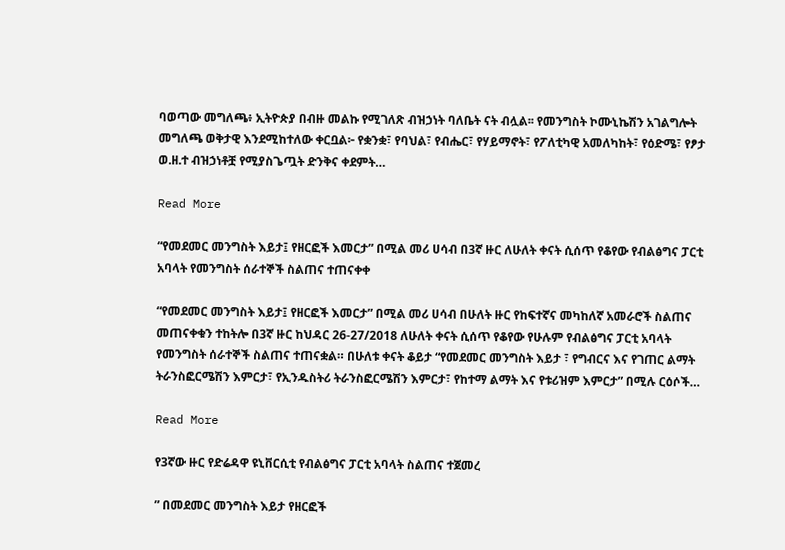ባወጣው መግለጫ፥ ኢትዮጵያ በብዙ መልኩ የሚገለጽ ብዝኃነት ባለቤት ናት ብሏል፡፡ የመንግስት ኮሙኒኬሽን አገልግሎት መግለጫ ወቅታዊ እንደሚከተለው ቀርቧል፦ የቋንቋ፣ የባህል፣ የብሔር፣ የሃይማኖት፣ የፖለቲካዊ አመለካከት፣ የዕድሜ፣ የፆታ ወ.ዘ.ተ ብዝኃነቶቿ የሚያስጌጧት ድንቅና ቀደምት…

Read More

“የመደመር መንግስት እይታ፤ የዘርፎች እመርታ” በሚል መሪ ሀሳብ በ3ኛ ዙር ለሁለት ቀናት ሲሰጥ የቆየው የብልፅግና ፓርቲ አባላት የመንግስት ሰራተኞች ስልጠና ተጠናቀቀ

“የመደመር መንግስት እይታ፤ የዘርፎች እመርታ” በሚል መሪ ሀሳብ በሁለት ዙር የከፍተኛና መካከለኛ አመራሮች ስልጠና መጠናቀቁን ተከትሎ በ3ኛ ዙር ከህዳር 26-27/2018 ለሁለት ቀናት ሲሰጥ የቆየው የሁሉም የብልፅግና ፓርቲ አባላት የመንግስት ሰራተኞች ስልጠና ተጠናቋል። በሁለቱ ቀናት ቆይታ “የመደመር መንግስት እይታ ፣ የግብርና እና የገጠር ልማት ትራንስፎርሜሽን እምርታ፣ የኢንዱስትሪ ትራንስፎርሜሽን እምርታ፣ የከተማ ልማት እና የቱሪዝም እምርታ” በሚሉ ርዕሶች…

Read More

የ3ኛው ዙር የድሬዳዋ ዩኒቨርሲቲ የብልፅግና ፓርቲ አባላት ስልጠና ተጀመረ

” በመደመር መንግስት እይታ የዘርፎች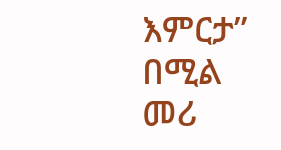እምርታ” በሚል መሪ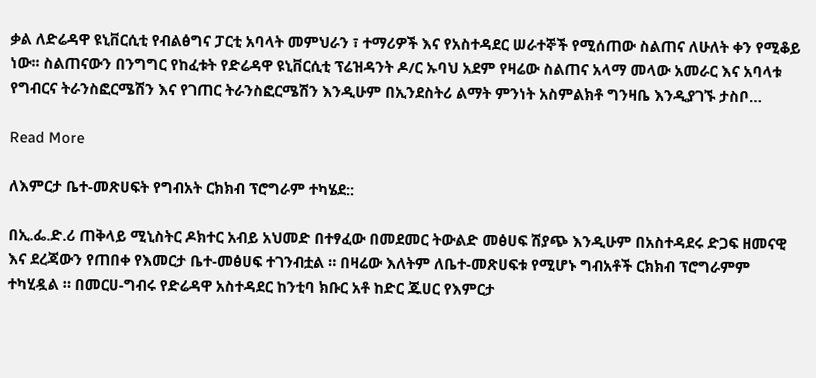ቃል ለድሬዳዋ ዩኒቨርሲቲ የብልፅግና ፓርቲ አባላት መምህራን ፣ ተማሪዎች እና የአስተዳደር ሠራተኞች የሚሰጠው ስልጠና ለሁለት ቀን የሚቆይ ነው፡፡ ስልጠናውን በንግግር የከፈቱት የድሬዳዋ ዩኒቨርሲቲ ፕሬዝዳንት ዶ/ር ኡባህ አደም የዛሬው ስልጠና አላማ መላው አመራር እና አባላቱ የግብርና ትራንስፎርሜሽን እና የገጠር ትራንስፎርሜሽን እንዲሁም በኢንደስትሪ ልማት ምንነት አስምልክቶ ግንዛቤ እንዲያገኙ ታስቦ…

Read More

ለእምርታ ቤተ-መጽሀፍት የግብአት ርክክብ ፕሮግራም ተካሄደ::

በኢ.ፌ.ድ.ሪ ጠቅላይ ሚኒስትር ዶክተር አብይ አህመድ በተፃፈው በመደመር ትውልድ መፅሀፍ ሽያጭ እንዲሁም በአስተዳደሩ ድጋፍ ዘመናዊ እና ደረጃውን የጠበቀ የእመርታ ቤተ-መፅሀፍ ተገንብቷል ። በዛሬው እለትም ለቤተ-መጽሀፍቱ የሚሆኑ ግብአቶች ርክክብ ፕሮግራምም ተካሂዷል ። በመርሀ-ግብሩ የድሬዳዋ አስተዳደር ከንቲባ ክቡር አቶ ከድር ጁሀር የእምርታ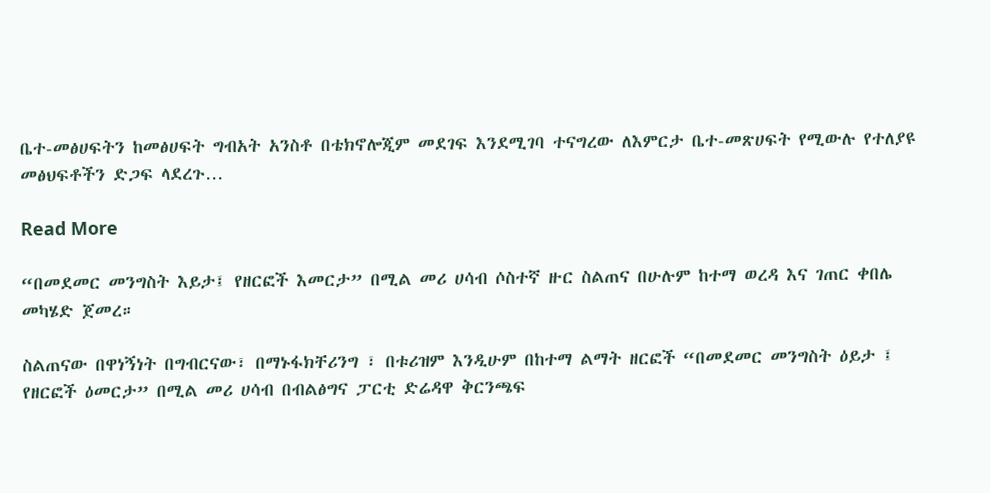ቤተ-መፅሀፍትን ከመፅሀፍት ግብአት አንስቶ በቴክኖሎጂም መደገፍ እንደሚገባ ተናግረው ለእምርታ ቤተ-መጽሀፍት የሚውሉ የተለያዩ መፅህፍቶችን ድጋፍ ላደረጉ…

Read More

“በመደመር መንግስት እይታ፤ የዘርፎች እመርታ” በሚል መሪ ሀሳብ ሶስተኛ ዙር ስልጠና በሁሉም ከተማ ወረዳ እና ገጠር ቀበሌ መካሄድ ጀመረ።

ስልጠናው በዋነኝነት በግብርናው፣ በማኑፋክቸሪንግ ፣ በቱሪዝም እንዲሁም በከተማ ልማት ዘርፎች “በመደመር መንግስት ዕይታ ፤ የዘርፎች ዕመርታ” በሚል መሪ ሀሳብ በብልፅግና ፓርቲ ድሬዳዋ ቅርንጫፍ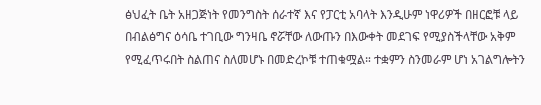ፅህፈት ቤት አዘጋጅነት የመንግስት ሰራተኛ እና የፓርቲ አባላት እንዲሁም ነዋሪዎች በዘርፎቹ ላይ በብልፅግና ዕሳቤ ተገቢው ግንዛቤ ኖሯቸው ለውጡን በእውቀት መደገፍ የሚያስችላቸው አቅም የሚፈጥሩበት ስልጠና ስለመሆኑ በመድረኮቹ ተጠቁሟል። ተቋምን ስንመራም ሆነ አገልግሎትን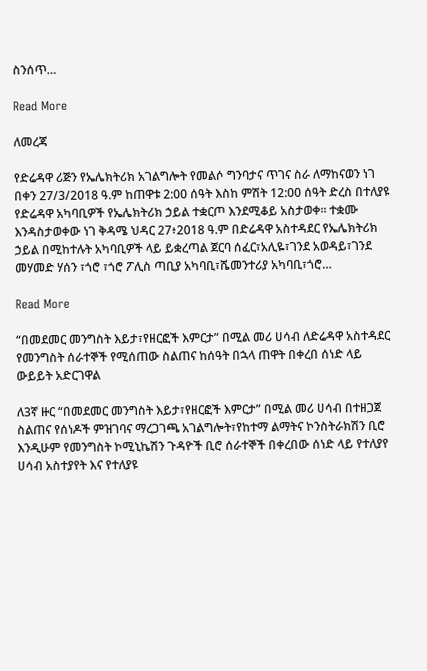ስንሰጥ…

Read More

ለመረጃ

የድሬዳዋ ሪጅን የኤሌክትሪክ አገልግሎት የመልሶ ግንባታና ጥገና ስራ ለማከናወን ነገ በቀን 27/3/2018 ዓ.ም ከጠዋቱ 2:00 ሰዓት እስከ ምሽት 12:00 ሰዓት ድረስ በተለያዩ የድሬዳዋ አካባቢዎች የኤሌክትሪክ ኃይል ተቋርጦ እንደሚቆይ አስታወቀ። ተቋሙ እንዳስታወቀው ነገ ቅዳሜ ህዳር 27፥2018 ዓ.ም በድሬዳዋ አስተዳደር የኤሌክትሪክ ኃይል በሚከተሉት አካባቢዎች ላይ ይቋረጣል ጀርባ ሰፈር፣አሊዬ፣ገንደ አወዳይ፣ገንደ መሃመድ ሃሰን ፣ጎሮ ፣ጎሮ ፖሊስ ጣቢያ አካባቢ፣ሼመንተሪያ አካባቢ፣ጎሮ…

Read More

“በመደመር መንግስት እይታ፣የዘርፎች እምርታ” በሚል መሪ ሀሳብ ለድሬዳዋ አስተዳደር የመንግስት ሰራተኞች የሚሰጠው ስልጠና ከሰዓት በኋላ ጠዋት በቀረበ ሰነድ ላይ ውይይት አድርገዋል

ለ3ኛ ዙር “በመደመር መንግስት እይታ፣የዘርፎች እምርታ” በሚል መሪ ሀሳብ በተዘጋጀ ስልጠና የሰነዶች ምዝገባና ማረጋገጫ አገልግሎት፣የከተማ ልማትና ኮንስትራክሽን ቢሮ እንዲሁም የመንግስት ኮሚኒኬሽን ጉዳዮች ቢሮ ሰራተኞች በቀረበው ሰነድ ላይ የተለያየ ሀሳብ አስተያየት እና የተለያዩ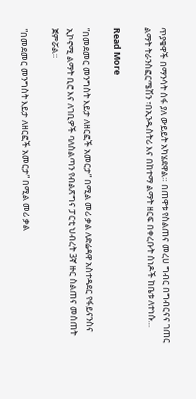ጥያቄዋች በማንሳት ሰፋ ያለ ውይይት አካሄደዋል። በጠዋቱ የስልጠና መረሀ ግብር በግብርናና ገጠር ልማት ትራንስፎርሜሽን ፣በኢንዱስትሪ እና በከተማ ልማት ዘርፍ በቀረቡት ሰነዶች ከቤቱ ለተነሱ…

Read More

”በመደመር መንግስት እይታ ለዘርፎች አመርታ” በሚል መሪ ቃል ለድሬዳዋ አስተዳደር የፋይናንስና ኢኮኖሚ ልማት ቢሮ እና ለገቢዎች ባለስልጣን የብልጽግና ፓርቲ ህብረት 3ኛ ዙር ስልጠና መሰጠት ጀምሯል።

”በመደመር መንግስት እይታ ለዘርፎች አመርታ” በሚል መሪ ቃል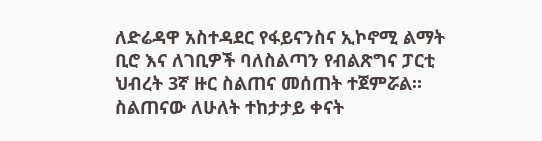ለድሬዳዋ አስተዳደር የፋይናንስና ኢኮኖሚ ልማት ቢሮ እና ለገቢዎች ባለስልጣን የብልጽግና ፓርቲ ህብረት 3ኛ ዙር ስልጠና መሰጠት ተጀምሯል። ስልጠናው ለሁለት ተከታታይ ቀናት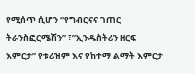የሚሰጥ ሲሆን “የግብርናና ገጠር ትራንስፎርሜሽን” ፣”ኢንዱስትሪን ዘርፍ እምርታ” የቱሪዝም እና የከተማ ልማት እምርታ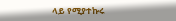ላይ የሚያተኩሩ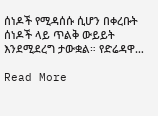ሰነዶች የሚዳሰሱ ሲሆን በቀረቡት ሰነዶች ላይ ጥልቅ ውይይት እንደሚደረግ ታውቋል። የድሬዳዋ…

Read More